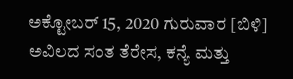ಅಕ್ಟೋಬರ್ 15, 2020 ಗುರುವಾರ [ಬಿಳಿ]
ಅವಿಲದ ಸಂತ ತೆರೇಸ, ಕನ್ಯೆ ಮತ್ತು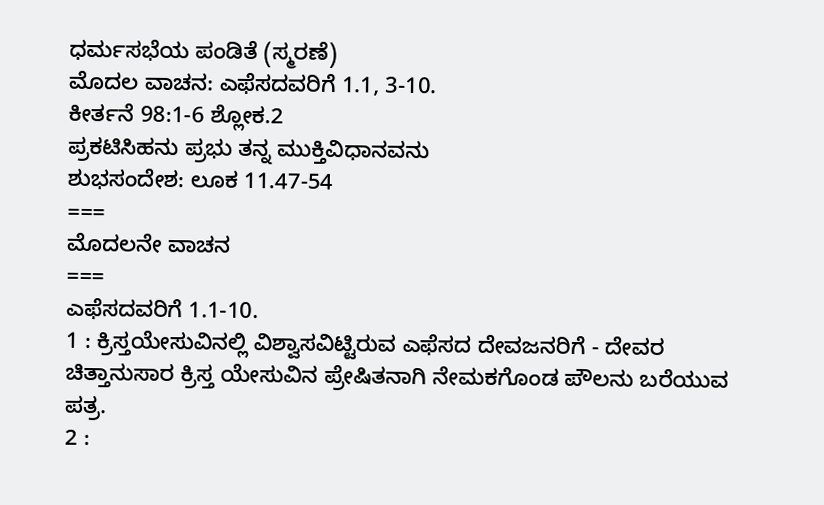ಧರ್ಮಸಭೆಯ ಪಂಡಿತೆ (ಸ್ಮರಣೆ)
ಮೊದಲ ವಾಚನ: ಎಫೆಸದವರಿಗೆ 1.1, 3-10.
ಕೀರ್ತನೆ 98:1-6 ಶ್ಲೋಕ.2
ಪ್ರಕಟಿಸಿಹನು ಪ್ರಭು ತನ್ನ ಮುಕ್ತಿವಿಧಾನವನು
ಶುಭಸಂದೇಶ: ಲೂಕ 11.47-54
===
ಮೊದಲನೇ ವಾಚನ
===
ಎಫೆಸದವರಿಗೆ 1.1-10.
1 : ಕ್ರಿಸ್ತಯೇಸುವಿನಲ್ಲಿ ವಿಶ್ವಾಸವಿಟ್ಟಿರುವ ಎಫೆಸದ ದೇವಜನರಿಗೆ - ದೇವರ ಚಿತ್ತಾನುಸಾರ ಕ್ರಿಸ್ತ ಯೇಸುವಿನ ಪ್ರೇಷಿತನಾಗಿ ನೇಮಕಗೊಂಡ ಪೌಲನು ಬರೆಯುವ ಪತ್ರ.
2 :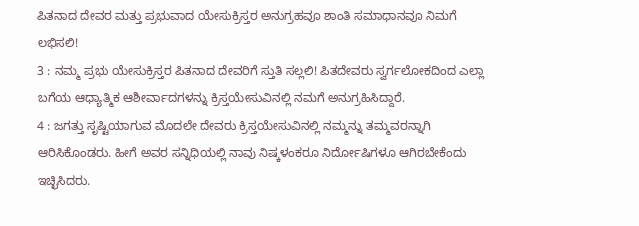ಪಿತನಾದ ದೇವರ ಮತ್ತು ಪ್ರಭುವಾದ ಯೇಸುಕ್ರಿಸ್ತರ ಅನುಗ್ರಹವೂ ಶಾಂತಿ ಸಮಾಧಾನವೂ ನಿಮಗೆ ಲಭಿಸಲಿ!
3 : ನಮ್ಮ ಪ್ರಭು ಯೇಸುಕ್ರಿಸ್ತರ ಪಿತನಾದ ದೇವರಿಗೆ ಸ್ತುತಿ ಸಲ್ಲಲಿ! ಪಿತದೇವರು ಸ್ವರ್ಗಲೋಕದಿಂದ ಎಲ್ಲಾ ಬಗೆಯ ಆಧ್ಯಾತ್ಮಿಕ ಆಶೀರ್ವಾದಗಳನ್ನು ಕ್ರಿಸ್ತಯೇಸುವಿನಲ್ಲಿ ನಮಗೆ ಅನುಗ್ರಹಿಸಿದ್ದಾರೆ.
4 : ಜಗತ್ತು ಸೃಷ್ಟಿಯಾಗುವ ಮೊದಲೇ ದೇವರು ಕ್ರಿಸ್ತಯೇಸುವಿನಲ್ಲಿ ನಮ್ಮನ್ನು ತಮ್ಮವರನ್ನಾಗಿ ಆರಿಸಿಕೊಂಡರು. ಹೀಗೆ ಅವರ ಸನ್ನಿಧಿಯಲ್ಲಿ ನಾವು ನಿಷ್ಕಳಂಕರೂ ನಿರ್ದೋಷಿಗಳೂ ಆಗಿರಬೇಕೆಂದು ಇಚ್ಛಿಸಿದರು.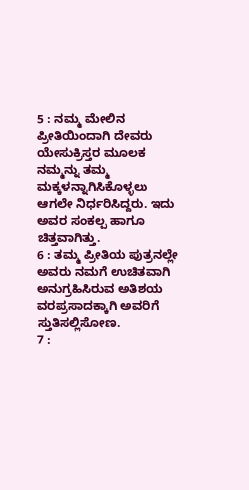5 : ನಮ್ಮ ಮೇಲಿನ ಪ್ರೀತಿಯಿಂದಾಗಿ ದೇವರು ಯೇಸುಕ್ರಿಸ್ತರ ಮೂಲಕ ನಮ್ಮನ್ನು ತಮ್ಮ ಮಕ್ಕಳನ್ನಾಗಿಸಿಕೊಳ್ಳಲು ಆಗಲೇ ನಿರ್ಧರಿಸಿದ್ದರು. ಇದು ಅವರ ಸಂಕಲ್ಪ ಹಾಗೂ ಚಿತ್ತವಾಗಿತ್ತು.
6 : ತಮ್ಮ ಪ್ರೀತಿಯ ಪುತ್ರನಲ್ಲೇ ಅವರು ನಮಗೆ ಉಚಿತವಾಗಿ ಅನುಗ್ರಹಿಸಿರುವ ಅತಿಶಯ ವರಪ್ರಸಾದಕ್ಕಾಗಿ ಅವರಿಗೆ ಸ್ತುತಿಸಲ್ಲಿಸೋಣ.
7 :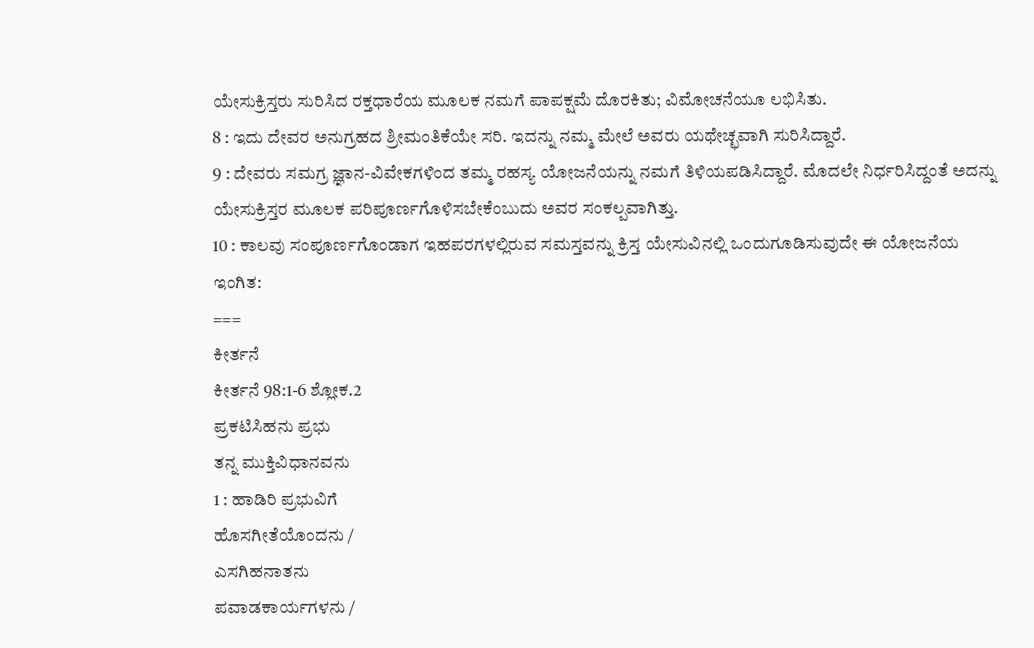ಯೇಸುಕ್ರಿಸ್ತರು ಸುರಿಸಿದ ರಕ್ತಧಾರೆಯ ಮೂಲಕ ನಮಗೆ ಪಾಪಕ್ಷಮೆ ದೊರಕಿತು; ವಿಮೋಚನೆಯೂ ಲಭಿಸಿತು.
8 : ಇದು ದೇವರ ಅನುಗ್ರಹದ ಶ್ರೀಮಂತಿಕೆಯೇ ಸರಿ. ಇದನ್ನು ನಮ್ಮ ಮೇಲೆ ಅವರು ಯಥೇಚ್ಛವಾಗಿ ಸುರಿಸಿದ್ದಾರೆ.
9 : ದೇವರು ಸಮಗ್ರ ಜ್ಞಾನ-ವಿವೇಕಗಳಿಂದ ತಮ್ಮ ರಹಸ್ಯ ಯೋಜನೆಯನ್ನು ನಮಗೆ ತಿಳಿಯಪಡಿಸಿದ್ದಾರೆ. ಮೊದಲೇ ನಿರ್ಧರಿಸಿದ್ದಂತೆ ಅದನ್ನು ಯೇಸುಕ್ರಿಸ್ತರ ಮೂಲಕ ಪರಿಪೂರ್ಣಗೊಳಿಸಬೇಕೆಂಬುದು ಅವರ ಸಂಕಲ್ಪವಾಗಿತ್ತು.
10 : ಕಾಲವು ಸಂಪೂರ್ಣಗೊಂಡಾಗ ಇಹಪರಗಳಲ್ಲಿರುವ ಸಮಸ್ತವನ್ನು ಕ್ರಿಸ್ತ ಯೇಸುವಿನಲ್ಲಿ ಒಂದುಗೂಡಿಸುವುದೇ ಈ ಯೋಜನೆಯ ಇಂಗಿತ:
===
ಕೀರ್ತನೆ
ಕೀರ್ತನೆ 98:1-6 ಶ್ಲೋಕ.2
ಪ್ರಕಟಿಸಿಹನು ಪ್ರಭು
ತನ್ನ ಮುಕ್ತಿವಿಧಾನವನು
1 : ಹಾಡಿರಿ ಪ್ರಭುವಿಗೆ
ಹೊಸಗೀತೆಯೊಂದನು /
ಎಸಗಿಹನಾತನು
ಪವಾಡಕಾರ್ಯಗಳನು /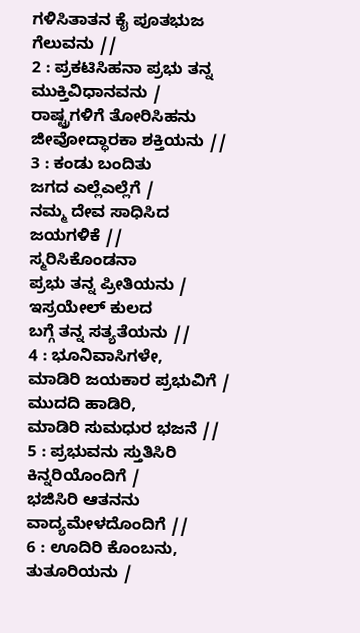ಗಳಿಸಿತಾತನ ಕೈ ಪೂತಭುಜ
ಗೆಲುವನು //
2 : ಪ್ರಕಟಿಸಿಹನಾ ಪ್ರಭು ತನ್ನ
ಮುಕ್ತಿವಿಧಾನವನು /
ರಾಷ್ಟ್ರಗಳಿಗೆ ತೋರಿಸಿಹನು
ಜೀವೋದ್ಧಾರಕಾ ಶಕ್ತಿಯನು //
3 : ಕಂಡು ಬಂದಿತು
ಜಗದ ಎಲ್ಲೆಎಲ್ಲೆಗೆ /
ನಮ್ಮ ದೇವ ಸಾಧಿಸಿದ
ಜಯಗಳಿಕೆ //
ಸ್ಮರಿಸಿಕೊಂಡನಾ
ಪ್ರಭು ತನ್ನ ಪ್ರೀತಿಯನು /
ಇಸ್ರಯೇಲ್ ಕುಲದ
ಬಗ್ಗೆ ತನ್ನ ಸತ್ಯತೆಯನು //
4 : ಭೂನಿವಾಸಿಗಳೇ,
ಮಾಡಿರಿ ಜಯಕಾರ ಪ್ರಭುವಿಗೆ /
ಮುದದಿ ಹಾಡಿರಿ,
ಮಾಡಿರಿ ಸುಮಧುರ ಭಜನೆ //
5 : ಪ್ರಭುವನು ಸ್ತುತಿಸಿರಿ
ಕಿನ್ನರಿಯೊಂದಿಗೆ /
ಭಜಿಸಿರಿ ಆತನನು
ವಾದ್ಯಮೇಳದೊಂದಿಗೆ //
6 : ಊದಿರಿ ಕೊಂಬನು,
ತುತೂರಿಯನು /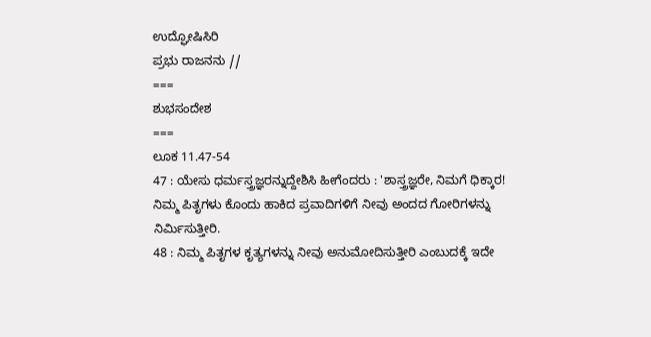ಉದ್ಘೋಷಿಸಿರಿ
ಪ್ರಭು ರಾಜನನು //
===
ಶುಭಸಂದೇಶ
===
ಲೂಕ 11.47-54
47 : ಯೇಸು ಧರ್ಮಸ್ತ್ರಜ್ಞರನ್ನುದ್ದೇಶಿಸಿ ಹೀಗೆಂದರು : 'ಶಾಸ್ತ್ರಜ್ಞರೇ, ನಿಮಗೆ ಧಿಕ್ಕಾರ! ನಿಮ್ಮ ಪಿತೃಗಳು ಕೊಂದು ಹಾಕಿದ ಪ್ರವಾದಿಗಳಿಗೆ ನೀವು ಅಂದದ ಗೋರಿಗಳನ್ನು ನಿರ್ಮಿಸುತ್ತೀರಿ.
48 : ನಿಮ್ಮ ಪಿತೃಗಳ ಕೃತ್ಯಗಳನ್ನು ನೀವು ಅನುಮೋದಿಸುತ್ತೀರಿ ಎಂಬುದಕ್ಕೆ ಇದೇ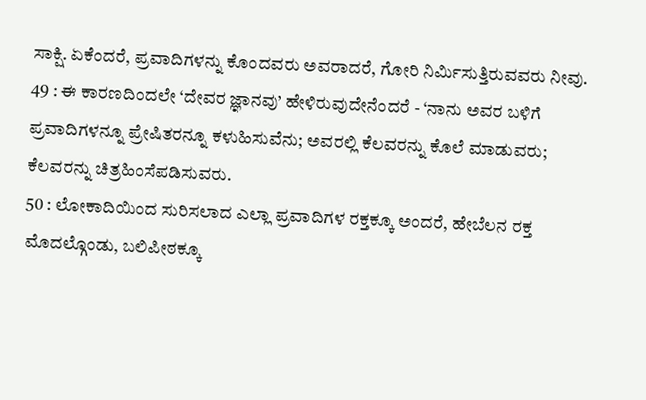ಸಾಕ್ಷಿ. ಏಕೆಂದರೆ, ಪ್ರವಾದಿಗಳನ್ನು ಕೊಂದವರು ಅವರಾದರೆ, ಗೋರಿ ನಿರ್ಮಿಸುತ್ತಿರುವವರು ನೀವು.
49 : ಈ ಕಾರಣದಿಂದಲೇ ‘ದೇವರ ಜ್ಞಾನವು’ ಹೇಳಿರುವುದೇನೆಂದರೆ - ‘ನಾನು ಅವರ ಬಳಿಗೆ ಪ್ರವಾದಿಗಳನ್ನೂ ಪ್ರೇಷಿತರನ್ನೂ ಕಳುಹಿಸುವೆನು; ಅವರಲ್ಲಿ ಕೆಲವರನ್ನು ಕೊಲೆ ಮಾಡುವರು; ಕೆಲವರನ್ನು ಚಿತ್ರಹಿಂಸೆಪಡಿಸುವರು.
50 : ಲೋಕಾದಿಯಿಂದ ಸುರಿಸಲಾದ ಎಲ್ಲಾ ಪ್ರವಾದಿಗಳ ರಕ್ತಕ್ಕೂ ಅಂದರೆ, ಹೇಬೆಲನ ರಕ್ತ ಮೊದಲ್ಗೊಂಡು, ಬಲಿಪೀಠಕ್ಕೂ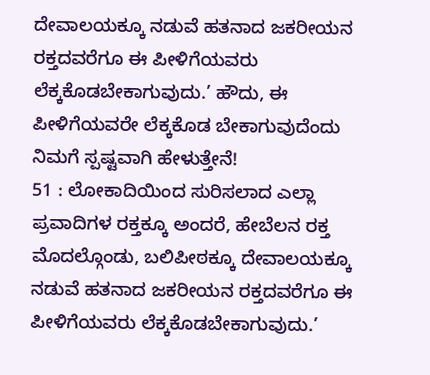ದೇವಾಲಯಕ್ಕೂ ನಡುವೆ ಹತನಾದ ಜಕರೀಯನ ರಕ್ತದವರೆಗೂ ಈ ಪೀಳಿಗೆಯವರು ಲೆಕ್ಕಕೊಡಬೇಕಾಗುವುದು.’ ಹೌದು, ಈ ಪೀಳಿಗೆಯವರೇ ಲೆಕ್ಕಕೊಡ ಬೇಕಾಗುವುದೆಂದು ನಿಮಗೆ ಸ್ಪಷ್ಟವಾಗಿ ಹೇಳುತ್ತೇನೆ!
51 : ಲೋಕಾದಿಯಿಂದ ಸುರಿಸಲಾದ ಎಲ್ಲಾ ಪ್ರವಾದಿಗಳ ರಕ್ತಕ್ಕೂ ಅಂದರೆ, ಹೇಬೆಲನ ರಕ್ತ ಮೊದಲ್ಗೊಂಡು, ಬಲಿಪೀಠಕ್ಕೂ ದೇವಾಲಯಕ್ಕೂ ನಡುವೆ ಹತನಾದ ಜಕರೀಯನ ರಕ್ತದವರೆಗೂ ಈ ಪೀಳಿಗೆಯವರು ಲೆಕ್ಕಕೊಡಬೇಕಾಗುವುದು.’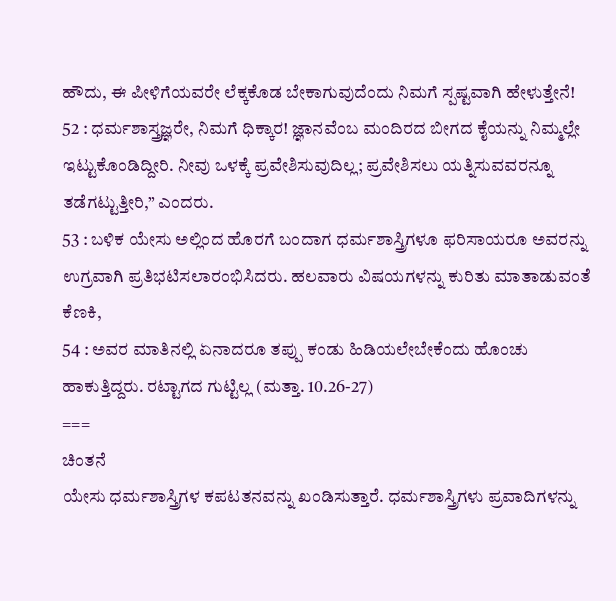ಹೌದು, ಈ ಪೀಳಿಗೆಯವರೇ ಲೆಕ್ಕಕೊಡ ಬೇಕಾಗುವುದೆಂದು ನಿಮಗೆ ಸ್ಪಷ್ಟವಾಗಿ ಹೇಳುತ್ತೇನೆ!
52 : ಧರ್ಮಶಾಸ್ತ್ರಜ್ಞರೇ, ನಿಮಗೆ ಧಿಕ್ಕಾರ! ಜ್ಞಾನವೆಂಬ ಮಂದಿರದ ಬೀಗದ ಕೈಯನ್ನು ನಿಮ್ಮಲ್ಲೇ ಇಟ್ಟುಕೊಂಡಿದ್ದೀರಿ. ನೀವು ಒಳಕ್ಕೆ ಪ್ರವೇಶಿಸುವುದಿಲ್ಲ; ಪ್ರವೇಶಿಸಲು ಯತ್ನಿಸುವವರನ್ನೂ ತಡೆಗಟ್ಟುತ್ತೀರಿ,” ಎಂದರು.
53 : ಬಳಿಕ ಯೇಸು ಅಲ್ಲಿಂದ ಹೊರಗೆ ಬಂದಾಗ ಧರ್ಮಶಾಸ್ತ್ರಿಗಳೂ ಫರಿಸಾಯರೂ ಅವರನ್ನು ಉಗ್ರವಾಗಿ ಪ್ರತಿಭಟಿಸಲಾರಂಭಿಸಿದರು. ಹಲವಾರು ವಿಷಯಗಳನ್ನು ಕುರಿತು ಮಾತಾಡುವಂತೆ ಕೆಣಕಿ,
54 : ಅವರ ಮಾತಿನಲ್ಲಿ ಏನಾದರೂ ತಪ್ಪು ಕಂಡು ಹಿಡಿಯಲೇಬೇಕೆಂದು ಹೊಂಚು ಹಾಕುತ್ತಿದ್ದರು. ರಟ್ಟಾಗದ ಗುಟ್ಟಿಲ್ಲ (ಮತ್ತಾ. 10.26-27)
===
ಚಿಂತನೆ
ಯೇಸು ಧರ್ಮಶಾಸ್ತ್ರಿಗಳ ಕಪಟತನವನ್ನು ಖಂಡಿಸುತ್ತಾರೆ. ಧರ್ಮಶಾಸ್ತ್ರಿಗಳು ಪ್ರವಾದಿಗಳನ್ನು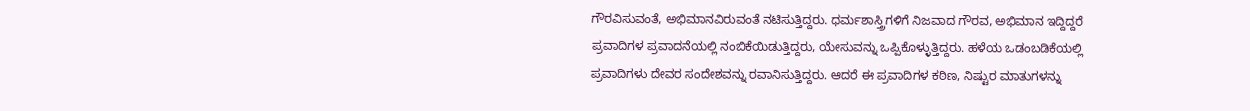ಗೌರವಿಸುವಂತೆ, ಅಭಿಮಾನವಿರುವಂತೆ ನಟಿಸುತ್ತಿದ್ದರು. ಧರ್ಮಶಾಸ್ತ್ರಿಗಳಿಗೆ ನಿಜವಾದ ಗೌರವ, ಅಭಿಮಾನ ಇದ್ದಿದ್ದರೆ ಪ್ರವಾದಿಗಳ ಪ್ರವಾದನೆಯಲ್ಲಿ ನಂಬಿಕೆಯಿಡುತ್ತಿದ್ದರು, ಯೇಸುವನ್ನು ಒಪ್ಪಿಕೊಳ್ಳುತ್ತಿದ್ದರು. ಹಳೆಯ ಒಡಂಬಡಿಕೆಯಲ್ಲಿ ಪ್ರವಾದಿಗಳು ದೇವರ ಸಂದೇಶವನ್ನು ರವಾನಿಸುತ್ತಿದ್ದರು. ಆದರೆ ಈ ಪ್ರವಾದಿಗಳ ಕಠಿಣ, ನಿಷ್ಟುರ ಮಾತುಗಳನ್ನು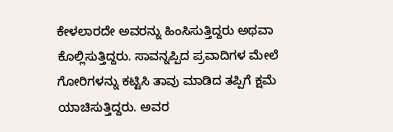ಕೇಳಲಾರದೇ ಅವರನ್ನು ಹಿಂಸಿಸುತ್ತಿದ್ದರು ಅಥವಾ ಕೊಲ್ಲಿಸುತ್ತಿದ್ದರು. ಸಾವನ್ನಪ್ಪಿದ ಪ್ರವಾದಿಗಳ ಮೇಲೆ ಗೋರಿಗಳನ್ನು ಕಟ್ಟಿಸಿ ತಾವು ಮಾಡಿದ ತಪ್ಪಿಗೆ ಕ್ಷಮೆ ಯಾಚಿಸುತ್ತಿದ್ದರು. ಅವರ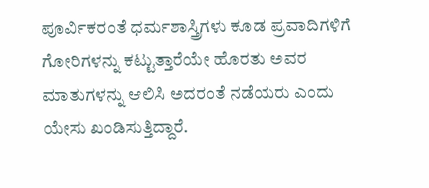ಪೂರ್ವಿಕರಂತೆ ಧರ್ಮಶಾಸ್ತ್ರಿಗಳು ಕೂಡ ಪ್ರವಾದಿಗಳಿಗೆ ಗೋರಿಗಳನ್ನು ಕಟ್ಟುತ್ತಾರೆಯೇ ಹೊರತು ಅವರ ಮಾತುಗಳನ್ನು ಆಲಿಸಿ ಅದರಂತೆ ನಡೆಯರು ಎಂದು ಯೇಸು ಖಂಡಿಸುತ್ತಿದ್ದಾರೆ.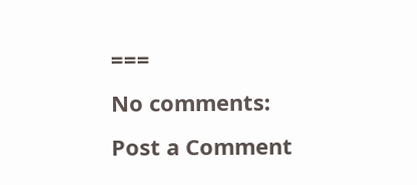===
No comments:
Post a Comment